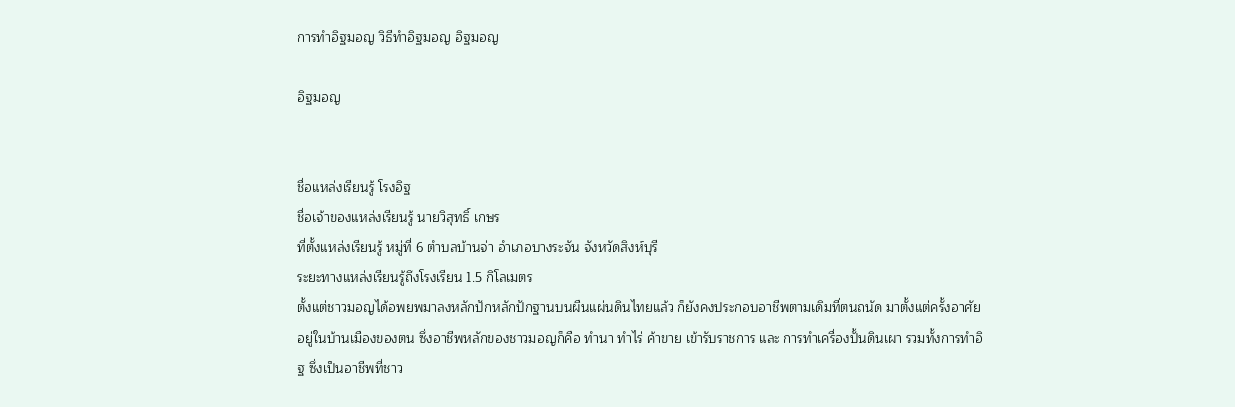การทำอิฐมอญ วิธีทำอิฐมอญ อิฐมอญ

อิฐมอญ


ชื่อแหล่งเรียนรู้ โรงอิฐ
ชื่อเจ้าของแหล่งเรียนรู้ นายวิสุทธิ์ เกษร
ที่ตั้งแหล่งเรียนรู้ หมู่ที่ 6 ตำบลบ้านจ่า อำเภอบางระจัน จังหวัดสิงห์บุรี
ระยะทางแหล่งเรียนรู้ถึงโรงเรียน 1.5 กิโลเมตร
ตั้งแต่ชาวมอญได้อพยพมาลงหลักปักหลักปักฐานบนผืนแผ่นดินไทยแล้ว ก็ยังคงประกอบอาชีพตามเดิมที่ตนถนัด มาตั้งแต่ครั้งอาศัยอยู่ในบ้านเมืองของตน ซึ่งอาชีพหลักของชาวมอญก็คือ ทำนา ทำไร่ ค้าขาย เข้ารับราชการ และ การทำเครื่องปั้นดินเผา รวมทั้งการทำอิฐ ซึ่งเป็นอาชีพที่ชาว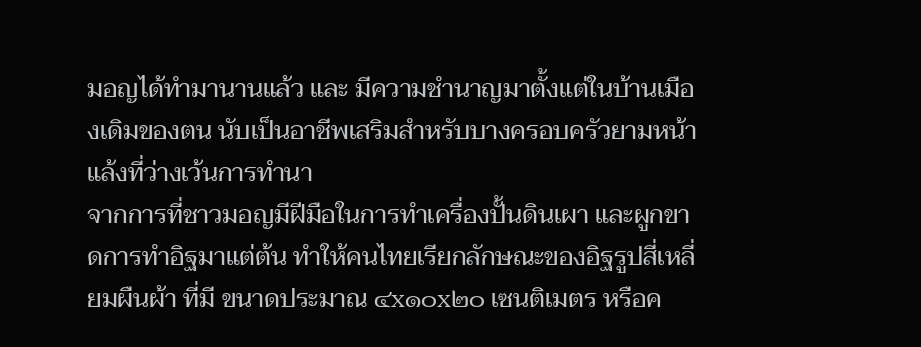มอญได้ทำมานานแล้ว และ มีความชำนาญมาตั้งแต่ในบ้านเมืองเดิมของตน นับเป็นอาชีพเสริมสำหรับบางครอบครัวยามหน้าแล้งที่ว่างเว้นการทำนา
จากการที่ชาวมอญมีฝีมือในการทำเครื่องปั้นดินเผา และผูกขาดการทำอิฐมาแต่ต้น ทำให้คนไทยเรียกลักษณะของอิฐรูปสี่เหลี่ยมผืนผ้า ที่มี ขนาดประมาณ ๔x๑๐x๒๐ เซนติเมตร หรือค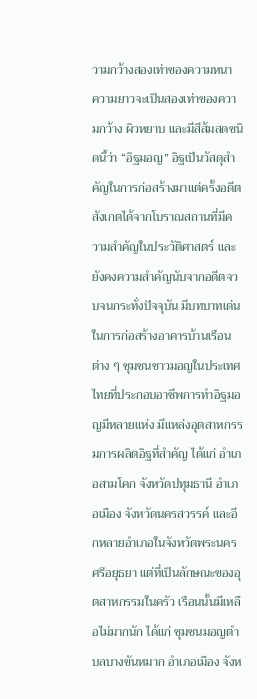วามกว้างสองเท่าของความหนา ความยาวจะเป็นสองเท่าของความกว้าง ผิวหยาบ และมีสีส้มสดชนิดนี้ว่า “อิฐมอญ” อิฐเป็นวัสดุสำคัญในการก่อสร้างมาแต่ครั้งอดีต สังเกตได้จากโบราณสถานที่มีความสำคัญในประวัติศาสตร์ และยังคงความสำคัญนับจากอดีตจวบจนกระทั่งปัจจุบัน มีบทบาทเด่นในการก่อสร้างอาคารบ้านเรือนต่าง ๆ ชุมชนชาวมอญในประเทศไทยที่ประกอบอาชีพการทำอิฐมอญมีหลายแห่ง มีแหล่งอุตสาหกรรมการผลิตอิฐที่สำคัญ ได้แก่ อำเภอสามโคก จังหวัดปทุมธานี อำเภอเมือง จังหวัดนครสวรรค์ และอีกหลายอำเภอในจังหวัดพระนครศรีอยุธยา แต่ที่เป็นลักษณะของอุตสาหกรรมในครัว เรือนนั้นมีเหลือไม่มากนัก ได้แก่ ชุมชนมอญตำบลบางขันหมาก อำเภอเมือง จังห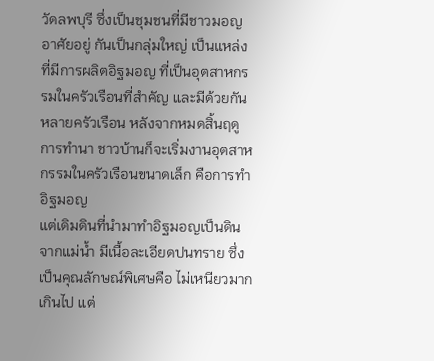วัดลพบุรี ซึ่งเป็นชุมชนที่มีชาวมอญอาศัยอยู่ กันเป็นกลุ่มใหญ่ เป็นแหล่งที่มีการผลิตอิฐมอญ ที่เป็นอุตสาหกรรมในครัวเรือนที่สำคัญ และมีด้วยกันหลายครัวเรือน หลังจากหมดสิ้นฤดูการทำนา ชาวบ้านก็จะเริ่มงานอุตสาหกรรมในครัวเรือนขนาดเล็ก คือการทำอิฐมอญ
แต่เดิมดินที่นำมาทำอิฐมอญเป็นดินจากแม่น้ำ มีเนื้อละเอียดปนทราย ซึ่งเป็นคุณลักษณ์พิเศษคือ ไม่เหนียวมากเกินไป แต่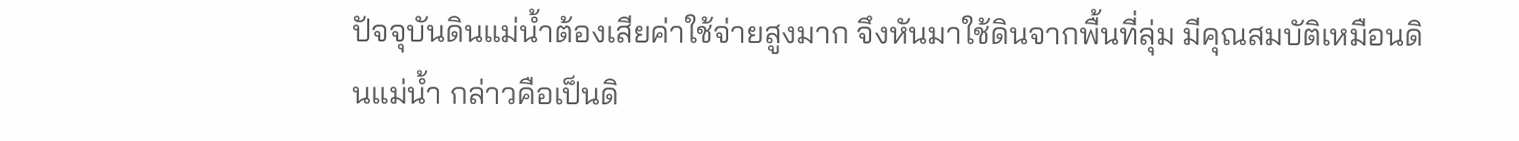ปัจจุบันดินแม่น้ำต้องเสียค่าใช้จ่ายสูงมาก จึงหันมาใช้ดินจากพื้นที่ลุ่ม มีคุณสมบัติเหมือนดินแม่น้ำ กล่าวคือเป็นดิ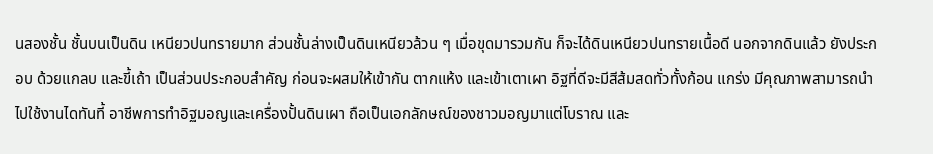นสองชั้น ชั้นบนเป็นดิน เหนียวปนทรายมาก ส่วนชั้นล่างเป็นดินเหนียวล้วน ๆ เมื่อขุดมารวมกัน ก็จะได้ดินเหนียวปนทรายเนื้อดี นอกจากดินแล้ว ยังประกอบ ด้วยแกลบ และขี้เถ้า เป็นส่วนประกอบสำคัญ ก่อนจะผสมให้เข้ากัน ตากแห้ง และเข้าเตาเผา อิฐที่ดีจะมีสีส้มสดทั่วทั้งก้อน แกร่ง มีคุณภาพสามารถนำไปใช้งานไดทันที้ อาชีพการทำอิฐมอญและเครื่องปั้นดินเผา ถือเป็นเอกลักษณ์ของชาวมอญมาแต่โบราณ และ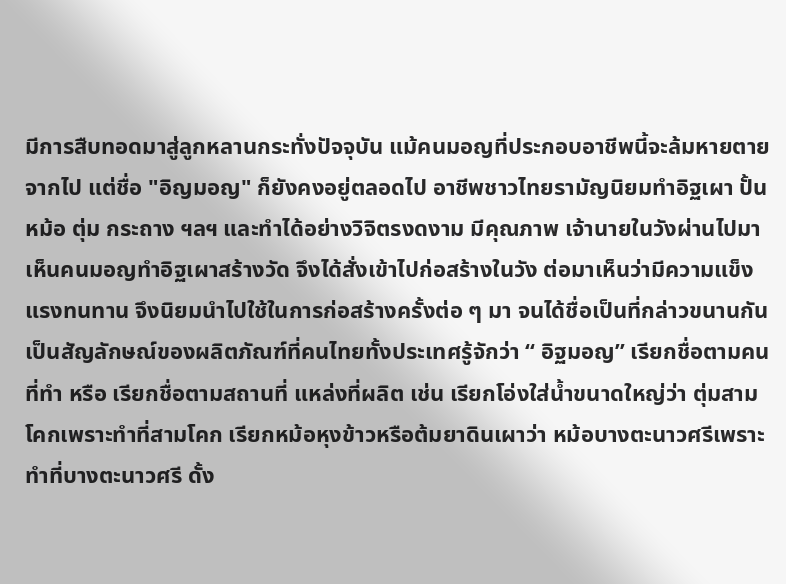มีการสืบทอดมาสู่ลูกหลานกระทั่งปัจจุบัน แม้คนมอญที่ประกอบอาชีพนี้จะล้มหายตายจากไป แต่ชื่อ "อิญมอญ" ก็ยังคงอยู่ตลอดไป อาชีพชาวไทยรามัญนิยมทำอิฐเผา ปั้นหม้อ ตุ่ม กระถาง ฯลฯ และทำได้อย่างวิจิตรงดงาม มีคุณภาพ เจ้านายในวังผ่านไปมาเห็นคนมอญทำอิฐเผาสร้างวัด จึงได้สั่งเข้าไปก่อสร้างในวัง ต่อมาเห็นว่ามีความแข็งแรงทนทาน จึงนิยมนำไปใช้ในการก่อสร้างครั้งต่อ ๆ มา จนได้ชื่อเป็นที่กล่าวขนานกันเป็นสัญลักษณ์ของผลิตภัณฑ์ที่คนไทยทั้งประเทศรู้จักว่า “ อิฐมอญ” เรียกชื่อตามคนที่ทำ หรือ เรียกชื่อตามสถานที่ แหล่งที่ผลิต เช่น เรียกโอ่งใส่น้ำขนาดใหญ่ว่า ตุ่มสามโคกเพราะทำที่สามโคก เรียกหม้อหุงข้าวหรือต้มยาดินเผาว่า หม้อบางตะนาวศรีเพราะ ทำที่บางตะนาวศรี ดั้ง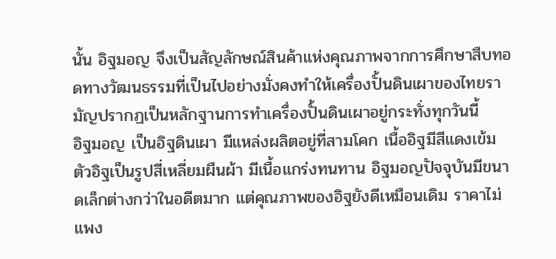นั้น อิฐมอญ จึงเป็นสัญลักษณ์สินค้าแห่งคุณภาพจากการศึกษาสืบทอดทางวัฒนธรรมที่เป็นไปอย่างมั่งคงทำให้เครื่องปั้นดินเผาของไทยรามัญปรากฏเป็นหลักฐานการทำเครื่องปั้นดินเผาอยู่กระทั่งทุกวันนี้
อิฐมอญ เป็นอิฐดินเผา มีแหล่งผลิตอยู่ที่สามโคก เนื้ออิฐมีสีแดงเข้ม ตัวอิฐเป็นรูปสี่เหลี่ยมผืนผ้า มีเนื้อแกร่งทนทาน อิฐมอญปัจจุบันมีขนาดเล็กต่างกว่าในอดีตมาก แต่คุณภาพของอิฐยังดีเหมือนเดิม ราคาไม่แพง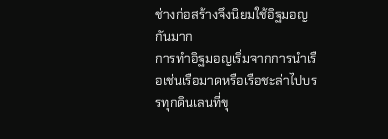ช่างก่อสร้างจึงนิยมใช้อิฐมอญกันมาก
การทำอิฐมอญเริ่มจากการนำเรือเช่นเรือมาดหรือเรือชะล่าไปบรรทุกดินเลนที่ขุ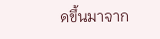ดขึ้นมาจาก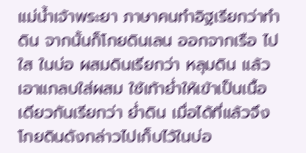แม่น้ำเจ้าพระยา ภาษาคนทำอิฐเรียกว่าทำดิน จากนั้นก็โกยดินเลน ออกจากเรือ ไปใส ในบ่อ ผสมดินเรียกว่า หลุมดิน แล้วเอาแกลบใส่ผสม ใช้เท้าย่ำให้เข้าเป็นเนื้อเดียวกันเรียกว่า ย่ำดิน เมื่อได้ที่แล้วจึงโกยดินดังกล่าวไปเก็บไว้ในบ่อ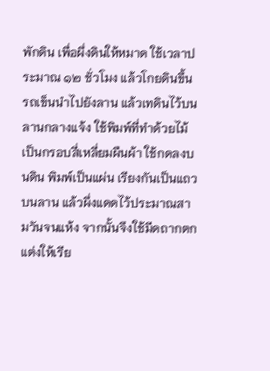พักดิน เพื่อผึ่งดินให้หมาด ใช้เวลาประมาณ ๑๒ ชั่วโมง แล้วโกยดินขึ้นรถเข็นนำไปยังลาน แล้วเทดินไว้บนลานกลางแจ้ง ใช้พิมพ์ที่ทำด้วยไม้เป็นกรอบสี่เหลี่ยมผืนผ้า ใช้กดลงบนดิน พิมพ์เป็นแผ่น เรียงกันเป็นแถวบนลาน แล้วผึ่งแดดไว้ประมาณสามวันจนแห้ง จากนั้นจึงใช้มีดถากตกแต่งให้เรีย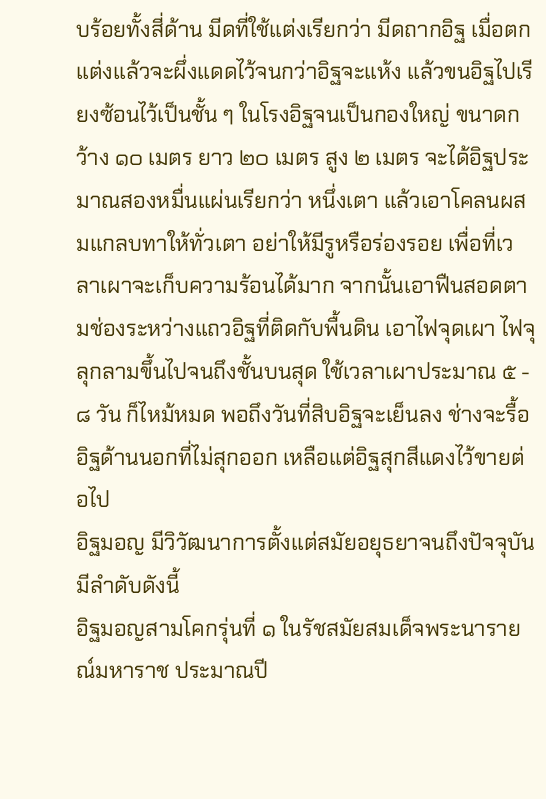บร้อยทั้งสี่ด้าน มีดที่ใช้แต่งเรียกว่า มีดถากอิฐ เมื่อตกแต่งแล้วจะผึ่งแดดไว้จนกว่าอิฐจะแห้ง แล้วขนอิฐไปเรียงซ้อนไว้เป็นชั้น ๆ ในโรงอิฐจนเป็นกองใหญ่ ขนาดกว้าง ๑๐ เมตร ยาว ๒๐ เมตร สูง ๒ เมตร จะได้อิฐประมาณสองหมื่นแผ่นเรียกว่า หนึ่งเตา แล้วเอาโคลนผสมแกลบทาให้ทั่วเตา อย่าให้มีรูหรือร่องรอย เพื่อที่เวลาเผาจะเก็บความร้อนได้มาก จากนั้นเอาฟืนสอดตามช่องระหว่างแถวอิฐที่ติดกับพื้นดิน เอาไฟจุดเผา ไฟจุลุกลามขึ้นไปจนถึงชั้นบนสุด ใช้เวลาเผาประมาณ ๕ - ๘ วัน ก็ไหม้หมด พอถึงวันที่สิบอิฐจะเย็นลง ช่างจะรื้ออิฐด้านนอกที่ไม่สุกออก เหลือแต่อิฐสุกสีแดงไว้ขายต่อไป
อิฐมอญ มีวิวัฒนาการตั้งแต่สมัยอยุธยาจนถึงปัจจุบัน มีลำดับดังนี้
อิฐมอญสามโคกรุ่นที่ ๑ ในรัชสมัยสมเด็จพระนารายณ์มหาราช ประมาณปี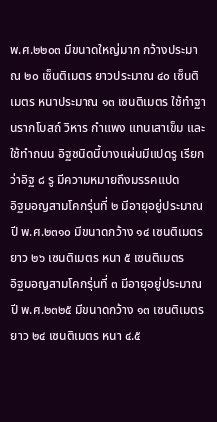พ.ศ.๒๒๐๓ มีขนาดใหญ่มาก กว้างประมาณ ๒๐ เซ็นติเมตร ยาวประมาณ ๔๐ เซ็นติเมตร หนาประมาณ ๑๓ เซนติเมตร ใช้ทำฐานรากโบสถ์ วิหาร กำแพง แทนเสาเข็ม และใช้ทำถนน อิฐชนิดนี้บางแผ่นมีแปดรู เรียกว่าอิฐ ๘ รู มีความหมายถึงมรรคแปด
อิฐมอญสามโคกรุ่นที่ ๒ มีอายุอยู่ประมาณปี พ.ศ.๒๓๑๐ มีขนาดกว้าง ๑๔ เซนติเมตร ยาว ๒๖ เซนติเมตร หนา ๕ เซนติเมตร
อิฐมอญสามโคกรุ่นที่ ๓ มีอายุอยู่ประมาณปี พ.ศ.๒๓๒๕ มีขนาดกว้าง ๑๓ เซนติเมตร ยาว ๒๔ เซนติเมตร หนา ๔.๕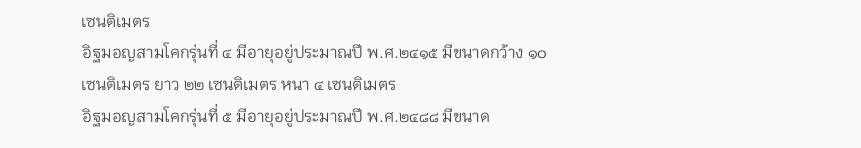เซนติเมตร
อิฐมอญสามโคกรุ่นที่ ๔ มีอายุอยู่ประมาณปี พ.ศ.๒๔๑๕ มีขนาดกว้าง ๑๐ เซนติเมตร ยาว ๒๒ เซนติเมตร หนา ๔ เซนติเมตร
อิฐมอญสามโคกรุ่นที่ ๕ มีอายุอยู่ประมาณปี พ.ศ.๒๔๘๘ มีขนาด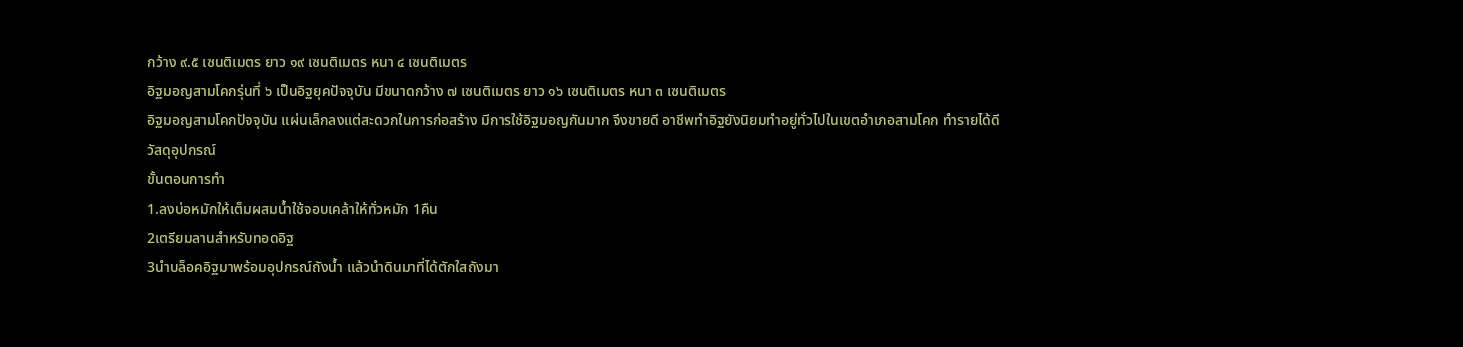กว้าง ๙.๕ เซนติเมตร ยาว ๑๙ เซนติเมตร หนา ๔ เซนติเมตร
อิฐมอญสามโคกรุ่นที่ ๖ เป็นอิฐยุคปัจจุบัน มีขนาดกว้าง ๗ เซนติเมตร ยาว ๑๖ เซนติเมตร หนา ๓ เซนติเมตร
อิฐมอญสามโคกปัจจุบัน แผ่นเล็กลงแต่สะดวกในการก่อสร้าง มีการใช้อิฐมอญกันมาก จึงขายดี อาชีพทำอิฐยังนิยมทำอยู่ทั่วไปในเขตอำเภอสามโคก ทำรายได้ดี
วัสดุอุปกรณ์
ขั้นตอนการทำ
1.ลงบ่อหมักให้เต็มผสมน้ำใช้จอบเคล้าให้ทั่วหมัก 1คืน
2เตรียมลานสำหรับทอดอิฐ
3นำบล็อคอิฐมาพร้อมอุปกรณ์ถังน้ำ แล้วนำดินมาที่ได้ตักใสถังมา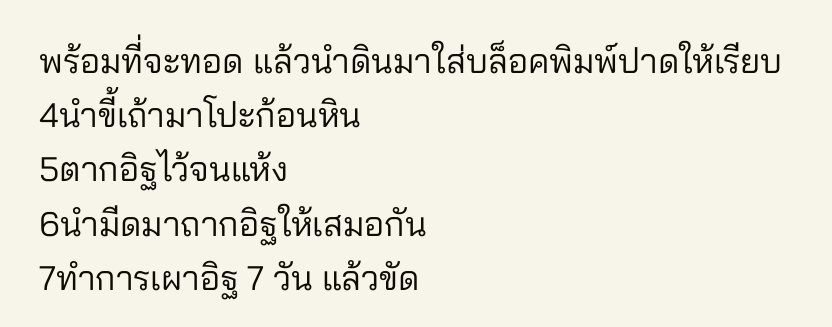พร้อมที่จะทอด แล้วนำดินมาใส่บล็อคพิมพ์ปาดให้เรียบ
4นำขี้เถ้ามาโปะก้อนหิน
5ตากอิฐไว้จนแห้ง
6นำมีดมาถากอิฐให้เสมอกัน
7ทำการเผาอิฐ 7 วัน แล้วขัด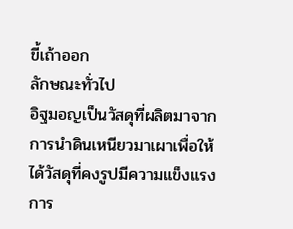ขี้เถ้าออก
ลักษณะทั่วไป
อิฐมอญเป็นวัสดุที่ผลิตมาจากการนำดินเหนียวมาเผาเพื่อให้ได้วัสดุที่คงรูปมีความแข็งแรง การ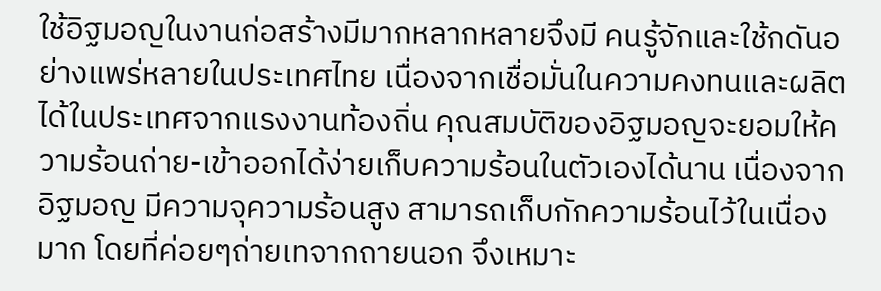ใช้อิฐมอญในงานก่อสร้างมีมากหลากหลายจึงมี คนรู้จักและใช้กดันอย่างแพร่หลายในประเทศไทย เนื่องจากเชื่อมั่นในความคงทนและผลิตได้ในประเทศจากแรงงานท้องถิ่น คุณสมบัติของอิฐมอญจะยอมให้ความร้อนถ่าย-เข้าออกได้ง่ายเก็บความร้อนในตัวเองได้นาน เนื่องจากอิฐมอญ มีความจุความร้อนสูง สามารถเก็บกักความร้อนไว้ในเนื่องมาก โดยที่ค่อยๆถ่ายเทจากถายนอก จึงเหมาะ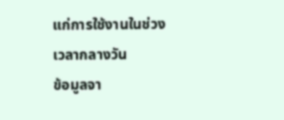แก่การใช้งานในช่วงเวลากลางวัน
ข้อมูลจา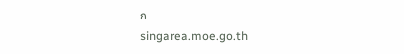ก
singarea.moe.go.th